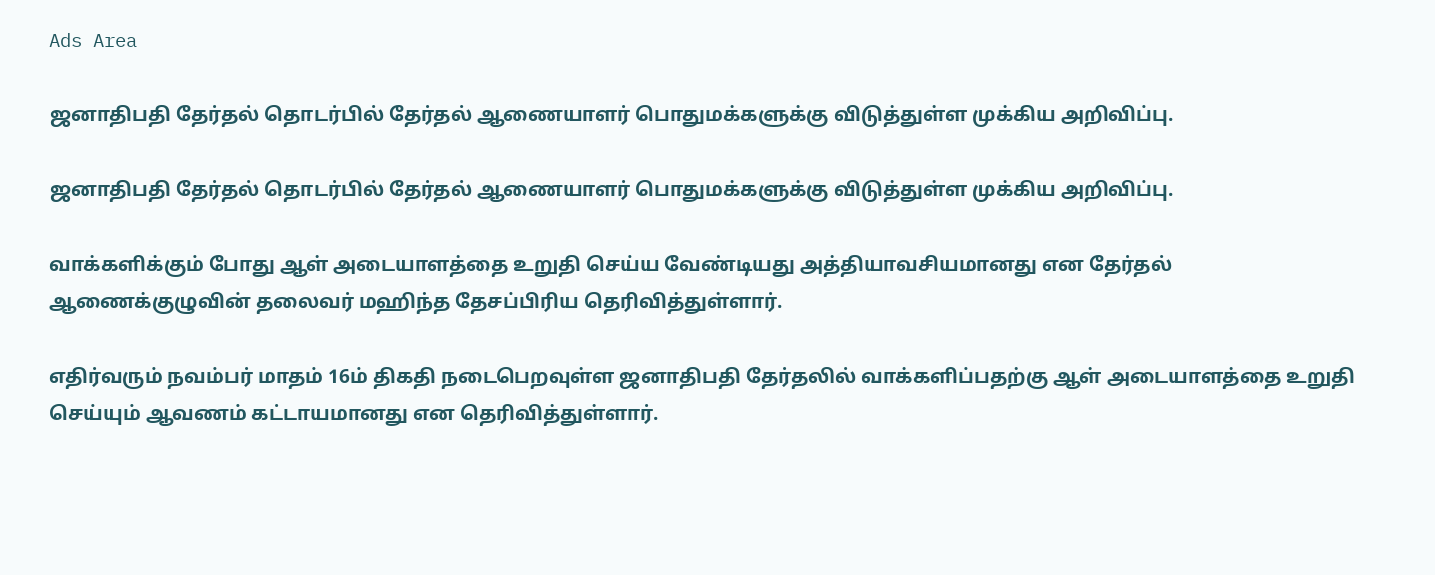Ads Area

ஜனாதிபதி தேர்தல் தொடர்பில் தேர்தல் ஆணையாளர் பொதுமக்களுக்கு விடுத்துள்ள முக்கிய அறிவிப்பு.

ஜனாதிபதி தேர்தல் தொடர்பில் தேர்தல் ஆணையாளர் பொதுமக்களுக்கு விடுத்துள்ள முக்கிய அறிவிப்பு.

வாக்களிக்கும் போது ஆள் அடையாளத்தை உறுதி செய்ய வேண்டியது அத்தியாவசியமானது என தேர்தல் ஆணைக்குழுவின் தலைவர் மஹிந்த தேசப்பிரிய தெரிவித்துள்ளார்.

எதிர்வரும் நவம்பர் மாதம் 16ம் திகதி நடைபெறவுள்ள ஜனாதிபதி தேர்தலில் வாக்களிப்பதற்கு ஆள் அடையாளத்தை உறுதி செய்யும் ஆவணம் கட்டாயமானது என தெரிவித்துள்ளார்.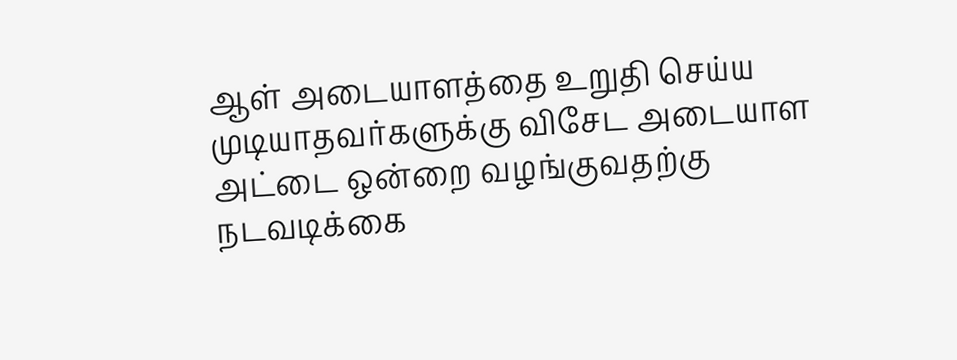ஆள் அடையாளத்தை உறுதி செய்ய முடியாதவர்களுக்கு விசேட அடையாள அட்டை ஒன்றை வழங்குவதற்கு நடவடிக்கை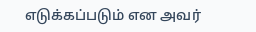எடுக்கப்படும் என அவர்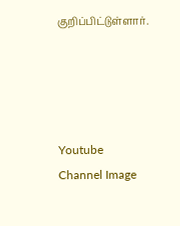குறிப்பிட்டுள்ளார்.




Youtube Channel Image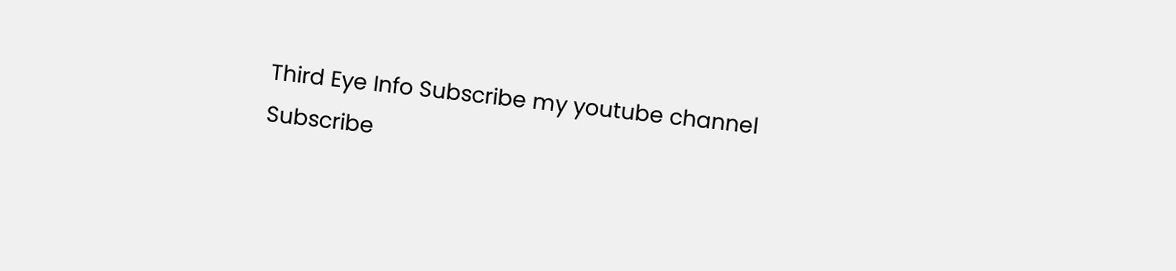Third Eye Info Subscribe my youtube channel
Subscribe